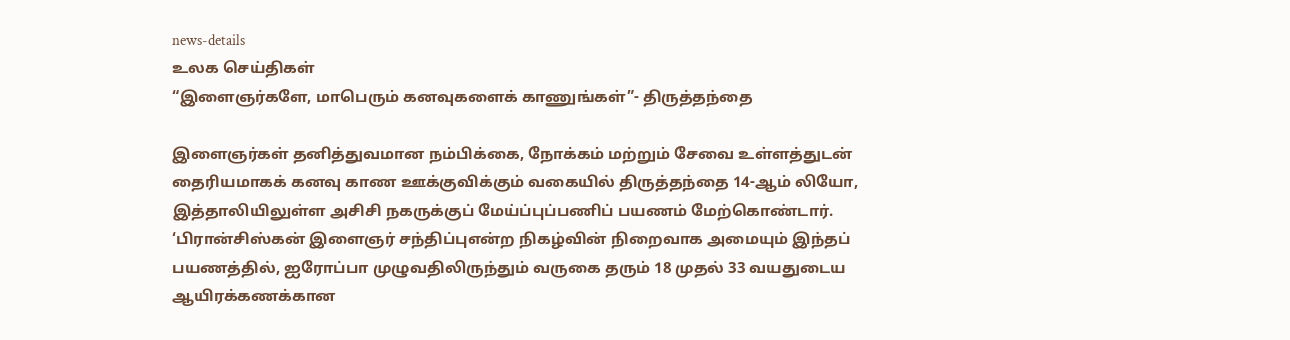news-details
உலக செய்திகள்
“இளைஞர்களே, மாபெரும் கனவுகளைக் காணுங்கள்”- திருத்தந்தை

இளைஞர்கள் தனித்துவமான நம்பிக்கை, நோக்கம் மற்றும் சேவை உள்ளத்துடன் தைரியமாகக் கனவு காண ஊக்குவிக்கும் வகையில் திருத்தந்தை 14-ஆம் லியோ, இத்தாலியிலுள்ள அசிசி நகருக்குப் மேய்ப்புப்பணிப் பயணம் மேற்கொண்டார். ‘பிரான்சிஸ்கன் இளைஞர் சந்திப்புஎன்ற நிகழ்வின் நிறைவாக அமையும் இந்தப் பயணத்தில், ஐரோப்பா முழுவதிலிருந்தும் வருகை தரும் 18 முதல் 33 வயதுடைய ஆயிரக்கணக்கான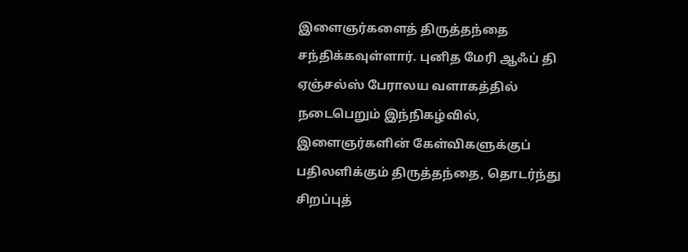இளைஞர்களைத் திருத்தந்தை சந்திக்கவுள்ளார். புனித மேரி ஆஃப் தி ஏஞ்சல்ஸ் பேராலய வளாகத்தில் நடைபெறும் இந்நிகழ்வில், இளைஞர்களின் கேள்விகளுக்குப் பதிலளிக்கும் திருத்தந்தை, தொடர்ந்து சிறப்புத்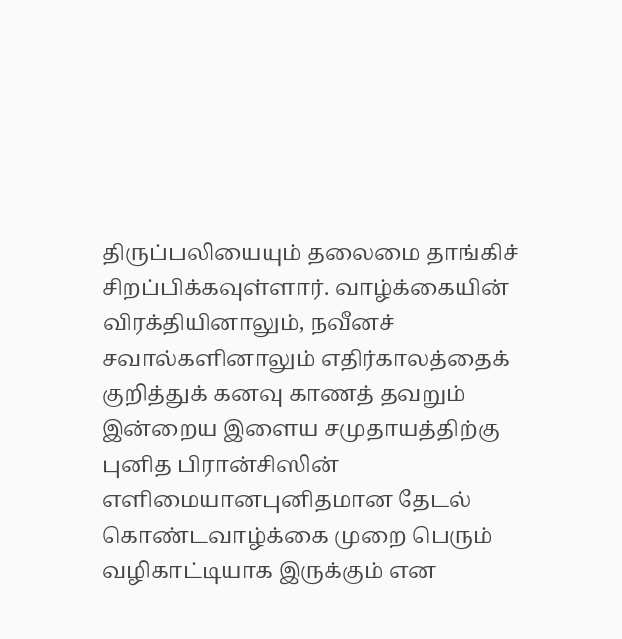திருப்பலியையும் தலைமை தாங்கிச் சிறப்பிக்கவுள்ளார். வாழ்க்கையின் விரக்தியினாலும், நவீனச் சவால்களினாலும் எதிர்காலத்தைக் குறித்துக் கனவு காணத் தவறும் இன்றைய இளைய சமுதாயத்திற்கு புனித பிரான்சிஸின் எளிமையானபுனிதமான தேடல் கொண்டவாழ்க்கை முறை பெரும் வழிகாட்டியாக இருக்கும் என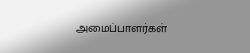அமைப்பாளர்கள்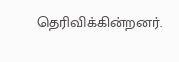தெரிவிக்கின்றனர்.